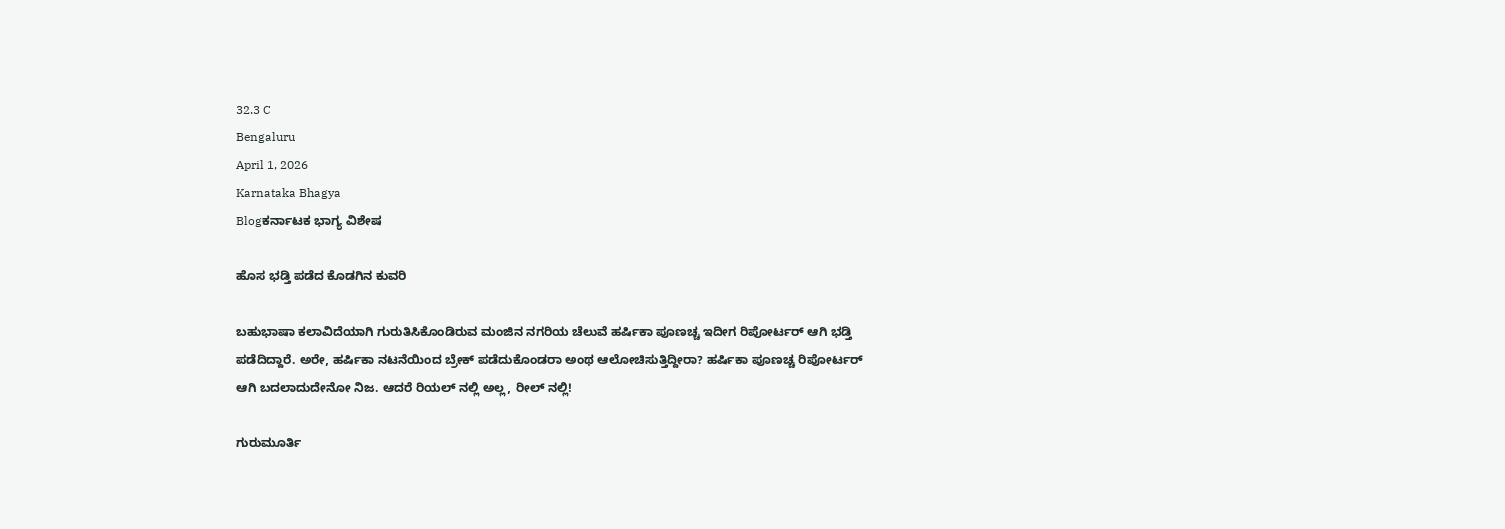32.3 C
Bengaluru
April 1, 2026
Karnataka Bhagya
Blogಕರ್ನಾಟಕ ಭಾಗ್ಯ ವಿಶೇಷ

ಹೊಸ ಭಡ್ತಿ ಪಡೆದ ಕೊಡಗಿನ ಕುವರಿ

ಬಹುಭಾಷಾ ಕಲಾವಿದೆಯಾಗಿ ಗುರುತಿಸಿಕೊಂಡಿರುವ ಮಂಜಿನ ನಗರಿಯ ಚೆಲುವೆ ಹರ್ಷಿಕಾ ಪೂಣಚ್ಚ ಇದೀಗ ರಿಪೋರ್ಟರ್ ಆಗಿ ಭಡ್ತಿ ಪಡೆದಿದ್ದಾರೆ. ಅರೇ, ಹರ್ಷಿಕಾ ನಟನೆಯಿಂದ ಬ್ರೇಕ್ ಪಡೆದುಕೊಂಡರಾ ಅಂಥ ಆಲೋಚಿಸುತ್ತಿದ್ದೀರಾ? ಹರ್ಷಿಕಾ ಪೂಣಚ್ಚ ರಿಪೋರ್ಟರ್ ಆಗಿ ಬದಲಾದುದೇನೋ ನಿಜ. ಆದರೆ ರಿಯಲ್ ನಲ್ಲಿ ಅಲ್ಲ, ರೀಲ್ ನಲ್ಲಿ!

ಗುರುಮೂರ್ತಿ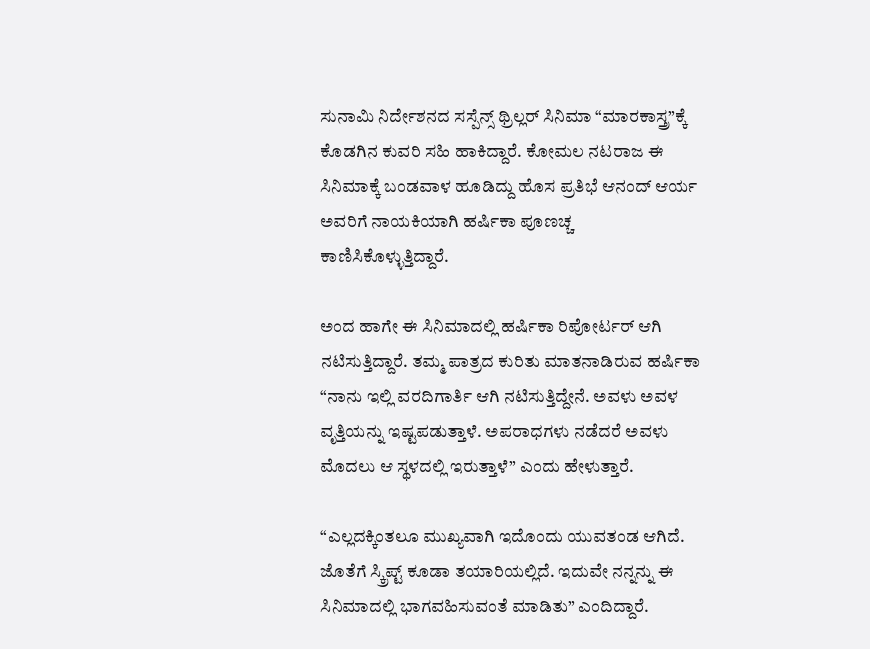ಸುನಾಮಿ ನಿರ್ದೇಶನದ ಸಸ್ಪೆನ್ಸ್ ಥ್ರಿಲ್ಲರ್ ಸಿನಿಮಾ “ಮಾರಕಾಸ್ತ್ರ”ಕ್ಕೆ ಕೊಡಗಿನ ಕುವರಿ ಸಹಿ ಹಾಕಿದ್ದಾರೆ. ಕೋಮಲ ನಟರಾಜ ಈ ಸಿನಿಮಾಕ್ಕೆ ಬಂಡವಾಳ ಹೂಡಿದ್ದು ಹೊಸ ಪ್ರತಿಭೆ ಆನಂದ್ ಆರ್ಯ ಅವರಿಗೆ ನಾಯಕಿಯಾಗಿ ಹರ್ಷಿಕಾ ಪೂಣಚ್ಚ ಕಾಣಿಸಿಕೊಳ್ಳುತ್ತಿದ್ದಾರೆ.

ಅಂದ ಹಾಗೇ ಈ ಸಿನಿಮಾದಲ್ಲಿ ಹರ್ಷಿಕಾ ರಿಪೋರ್ಟರ್ ಆಗಿ ನಟಿಸುತ್ತಿದ್ದಾರೆ. ತಮ್ಮ ಪಾತ್ರದ ಕುರಿತು ಮಾತನಾಡಿರುವ ಹರ್ಷಿಕಾ “ನಾನು ಇಲ್ಲಿ ವರದಿಗಾರ್ತಿ ಆಗಿ ನಟಿಸುತ್ತಿದ್ದೇನೆ. ಅವಳು ಅವಳ ವೃತ್ತಿಯನ್ನು ಇಷ್ಟಪಡುತ್ತಾಳೆ. ಅಪರಾಧಗಳು ನಡೆದರೆ ಅವಳು ಮೊದಲು ಆ ಸ್ಥಳದಲ್ಲಿ ಇರುತ್ತಾಳೆ” ಎಂದು ಹೇಳುತ್ತಾರೆ.

“ಎಲ್ಲದಕ್ಕಿಂತಲೂ ಮುಖ್ಯವಾಗಿ ಇದೊಂದು ಯುವತಂಡ ಆಗಿದೆ. ಜೊತೆಗೆ ಸ್ಕ್ರಿಪ್ಟ್ ಕೂಡಾ ತಯಾರಿಯಲ್ಲಿದೆ. ಇದುವೇ ನನ್ನನ್ನು ಈ ಸಿನಿಮಾದಲ್ಲಿ ಭಾಗವಹಿಸುವಂತೆ ಮಾಡಿತು” ಎಂದಿದ್ದಾರೆ.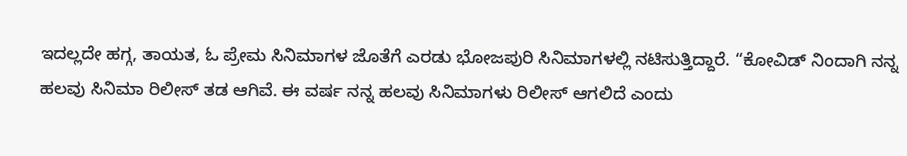ಇದಲ್ಲದೇ ಹಗ್ಗ, ತಾಯತ, ಓ ಪ್ರೇಮ ಸಿನಿಮಾಗಳ ಜೊತೆಗೆ ಎರಡು ಭೋಜಪುರಿ ಸಿನಿಮಾಗಳಲ್ಲಿ ನಟಿಸುತ್ತಿದ್ದಾರೆ. “ಕೋವಿಡ್ ನಿಂದಾಗಿ ನನ್ನ ಹಲವು ಸಿನಿಮಾ ರಿಲೀಸ್ ತಡ ಆಗಿವೆ. ಈ ವರ್ಷ ನನ್ನ ಹಲವು ಸಿನಿಮಾಗಳು ರಿಲೀಸ್ ಆಗಲಿದೆ ಎಂದು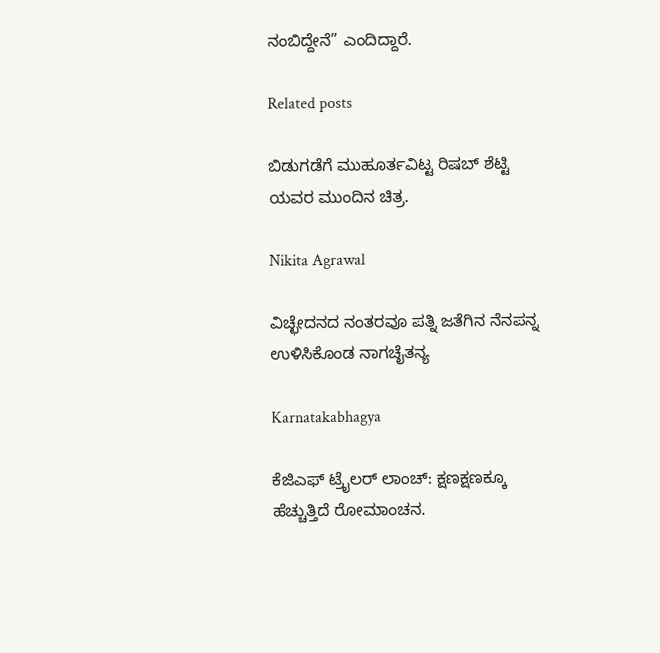ನಂಬಿದ್ದೇನೆ” ಎಂದಿದ್ದಾರೆ.

Related posts

ಬಿಡುಗಡೆಗೆ ಮುಹೂರ್ತವಿಟ್ಟ ರಿಷಬ್ ಶೆಟ್ಟಿ ಯವರ ಮುಂದಿನ ಚಿತ್ರ.

Nikita Agrawal

ವಿಚ್ಛೇದನದ ನಂತರವೂ ಪತ್ನಿ ಜತೆಗಿನ ನೆನಪನ್ನ ಉಳಿಸಿಕೊಂಡ ನಾಗಚೈತನ್ಯ

Karnatakabhagya

ಕೆಜಿಎಫ್ ಟ್ರೈಲರ್ ಲಾಂಚ್: ಕ್ಷಣಕ್ಷಣಕ್ಕೂ ಹೆಚ್ಚುತ್ತಿದೆ ರೋಮಾಂಚನ.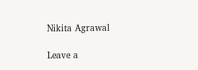Nikita Agrawal

Leave a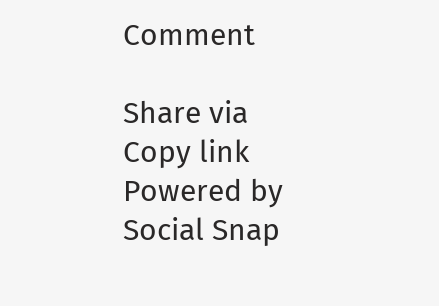Comment

Share via
Copy link
Powered by Social Snap